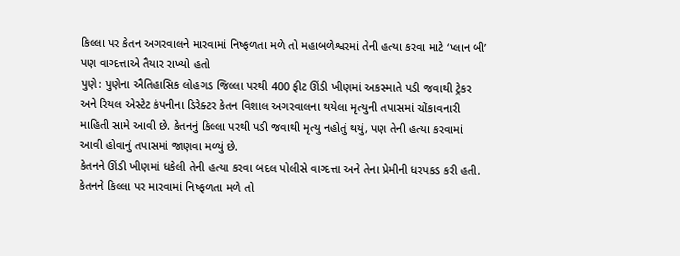કિલ્લા પર કેતન અગરવાલને મારવામાં નિષ્ફળતા મળે તો મહાબળેશ્વરમાં તેની હત્યા કરવા માટે ‘પ્લાન બી’ પણ વાગ્દત્તાએ તૈયાર રાખ્યો હતો
પુણે: પુણેના ઐતિહાસિક લોહગડ જિલ્લા પરથી 400 ફીટ ઊંડી ખીણમાં અકસ્માતે પડી જવાથી ટ્રેકર અને રિયલ એસ્ટેટ કંપનીના ડિરેક્ટર કેતન વિશાલ અગરવાલના થયેલા મૃત્યુની તપાસમાં ચોંકાવનારી માહિતી સામે આવી છે. કેતનનું કિલ્લા પરથી પડી જવાથી મૃત્યુ નહોતું થયું, પણ તેની હત્યા કરવામાં આવી હોવાનું તપાસમાં જાણવા મળ્યું છે.
કેતનને ઊંડી ખીણમાં ધકેલી તેની હત્યા કરવા બદલ પોલીસે વાગ્દત્તા અને તેના પ્રેમીની ધરપકડ કરી હતી. કેતનને કિલ્લા પર મારવામાં નિષ્ફળતા મળે તો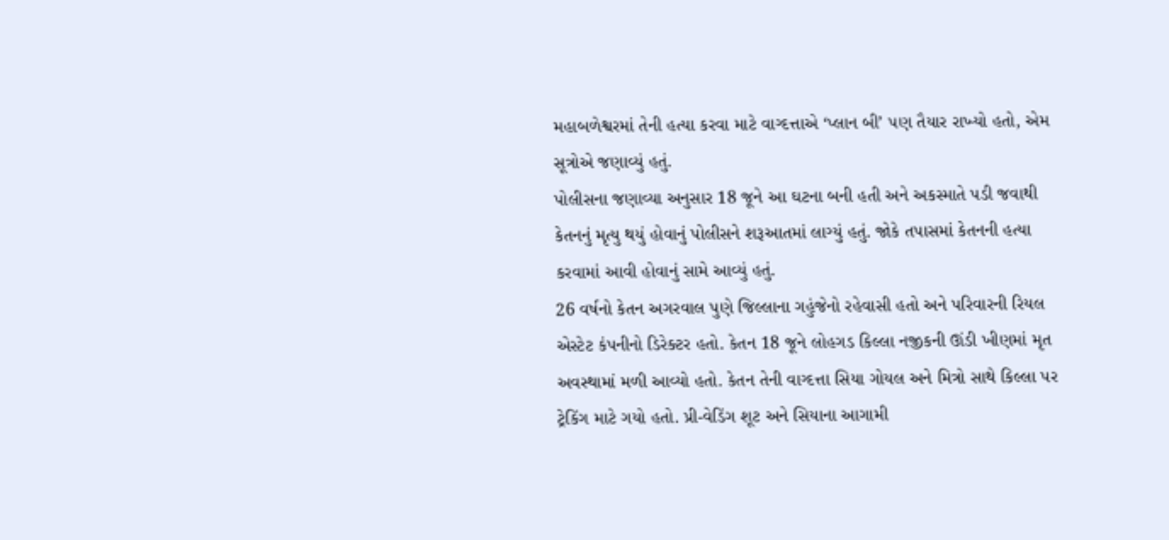મહાબળેશ્વરમાં તેની હત્યા કરવા માટે વાગ્દત્તાએ ‘પ્લાન બી’ પણ તૈયાર રાખ્યો હતો, એમ સૂત્રોએ જણાવ્યું હતું.
પોલીસના જણાવ્યા અનુસાર 18 જૂને આ ઘટના બની હતી અને અકસ્માતે પડી જવાથી કેતનનું મૃત્યુ થયું હોવાનું પોલીસને શરૂઆતમાં લાગ્યું હતું. જોકે તપાસમાં કેતનની હત્યા કરવામાં આવી હોવાનું સામે આવ્યું હતું.
26 વર્ષનો કેતન અગરવાલ પુણે જિલ્લાના ગહુંજેનો રહેવાસી હતો અને પરિવારની રિયલ એસ્ટેટ કંપનીનો ડિરેક્ટર હતો. કેતન 18 જૂને લોહગડ કિલ્લા નજીકની ઊંડી ખીણમાં મૃત અવસ્થામાં મળી આવ્યો હતો. કેતન તેની વાગ્દત્તા સિયા ગોયલ અને મિત્રો સાથે કિલ્લા પર ટ્રેકિંગ માટે ગયો હતો. પ્રી-વેડિંગ શૂટ અને સિયાના આગામી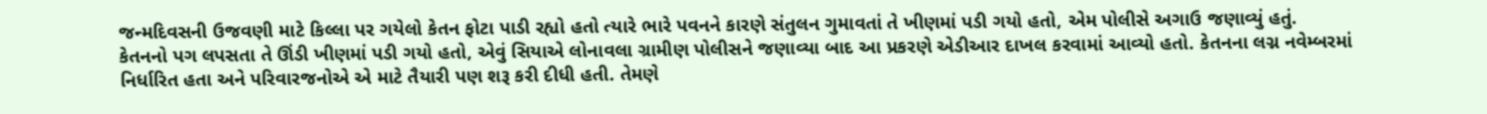જન્મદિવસની ઉજવણી માટે કિલ્લા પર ગયેલો કેતન ફોટા પાડી રહ્યો હતો ત્યારે ભારે પવનને કારણે સંતુલન ગુમાવતાં તે ખીણમાં પડી ગયો હતો, એમ પોલીસે અગાઉ જણાવ્યું હતું.
કેતનનો પગ લપસતા તે ઊંડી ખીણમાં પડી ગયો હતો, એવું સિયાએ લોનાવલા ગ્રામીણ પોલીસને જણાવ્યા બાદ આ પ્રકરણે એડીઆર દાખલ કરવામાં આવ્યો હતો. કેતનના લગ્ન નવેમ્બરમાં નિર્ધારિત હતા અને પરિવારજનોએ એ માટે તૈયારી પણ શરૂ કરી દીધી હતી. તેમણે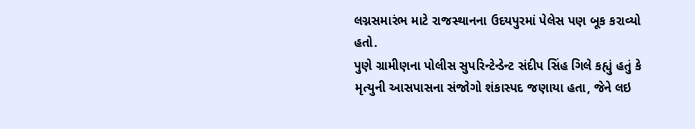લગ્નસમારંભ માટે રાજસ્થાનના ઉદયપુરમાં પેલેસ પણ બૂક કરાવ્યો હતો.
પુણે ગ્રામીણના પોલીસ સુપરિન્ટેન્ડેન્ટ સંદીપ સિંહ ગિલે કહ્યું હતું કે મૃત્યુની આસપાસના સંજોગો શંકાસ્પદ જણાયા હતા, જેને લઇ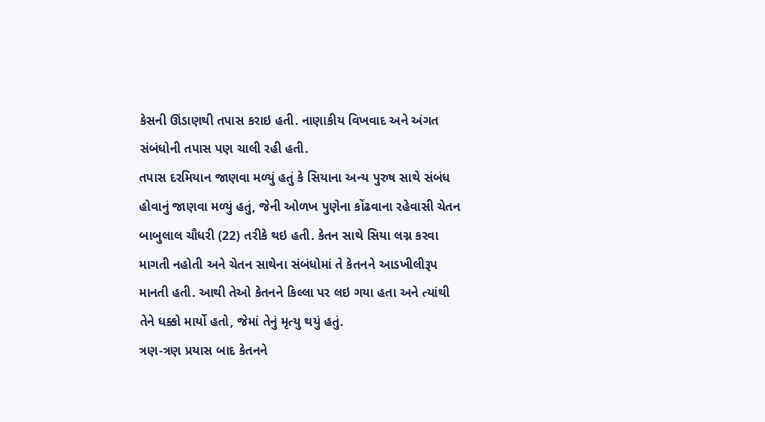કેસની ઊંડાણથી તપાસ કરાઇ હતી. નાણાકીય વિખવાદ અને અંગત સંબંધોની તપાસ પણ ચાલી રહી હતી.
તપાસ દરમિયાન જાણવા મળ્યું હતું કે સિયાના અન્ય પુરુષ સાથે સંબંધ હોવાનું જાણવા મળ્યું હતું, જેની ઓળખ પુણેના કોંઢવાના રહેવાસી ચેતન બાબુલાલ ચૌધરી (22) તરીકે થઇ હતી. કેતન સાથે સિયા લગ્ન કરવા માગતી નહોતી અને ચેતન સાથેના સંબંધોમાં તે કેતનને આડખીલીરૂપ માનતી હતી. આથી તેઓ કેતનને કિલ્લા પર લઇ ગયા હતા અને ત્યાંથી તેને ધક્કો માર્યો હતો, જેમાં તેનું મૃત્યુ થયું હતું.
ત્રણ-ત્રણ પ્રયાસ બાદ કેતનને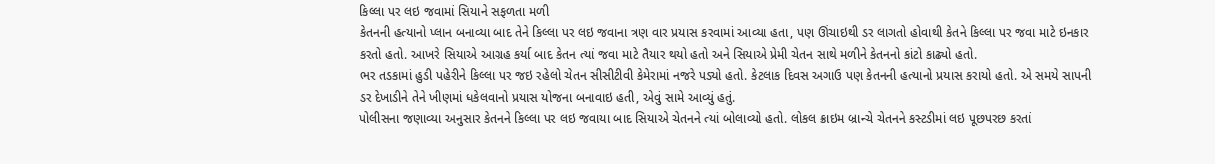કિલ્લા પર લઇ જવામાં સિયાને સફળતા મળી
કેતનની હત્યાનો પ્લાન બનાવ્યા બાદ તેને કિલ્લા પર લઇ જવાના ત્રણ વાર પ્રયાસ કરવામાં આવ્યા હતા, પણ ઊંચાઇથી ડર લાગતો હોવાથી કેતને કિલ્લા પર જવા માટે ઇનકાર કરતો હતો. આખરે સિયાએ આગ્રહ કર્યા બાદ કેતન ત્યાં જવા માટે તૈયાર થયો હતો અને સિયાએ પ્રેમી ચેતન સાથે મળીને કેતનનો કાંટો કાઢ્યો હતો.
ભર તડકામાં હુડી પહેરીને કિલ્લા પર જઇ રહેલો ચેતન સીસીટીવી કેમેરામાં નજરે પડ્યો હતો. કેટલાક દિવસ અગાઉ પણ કેતનની હત્યાનો પ્રયાસ કરાયો હતો. એ સમયે સાપની ડર દેખાડીને તેને ખીણમાં ધકેલવાનો પ્રયાસ યોજના બનાવાઇ હતી, એવું સામે આવ્યું હતું.
પોલીસના જણાવ્યા અનુસાર કેતનને કિલ્લા પર લઇ જવાયા બાદ સિયાએ ચેતનને ત્યાં બોલાવ્યો હતો. લોકલ ક્રાઇમ બ્રાન્ચે ચેતનને કસ્ટડીમાં લઇ પૂછપરછ કરતાં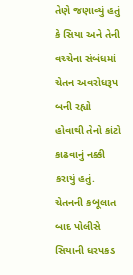તેણે જણાવ્યું હતું કે સિયા અને તેની વચ્ચેના સંબંધમાં ચેતન અવરોધરૂપ બની રહ્યો હોવાથી તેનો કાંટો કાઢવાનું નક્કી કરાયું હતું.
ચેતનની કબૂલાત બાદ પોલીસે સિયાની ધરપકડ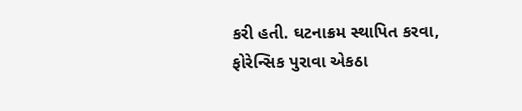કરી હતી. ઘટનાક્રમ સ્થાપિત કરવા, ફોરેન્સિક પુરાવા એકઠા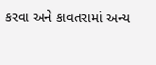કરવા અને કાવતરામાં અન્ય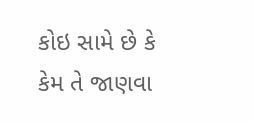કોઇ સામે છે કે કેમ તે જાણવા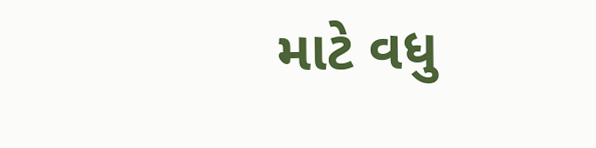માટે વધુ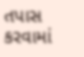તપાસ કરવામાં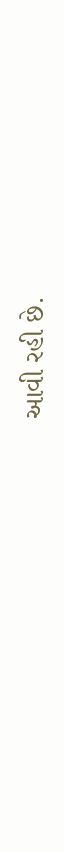આવી રહી છે.